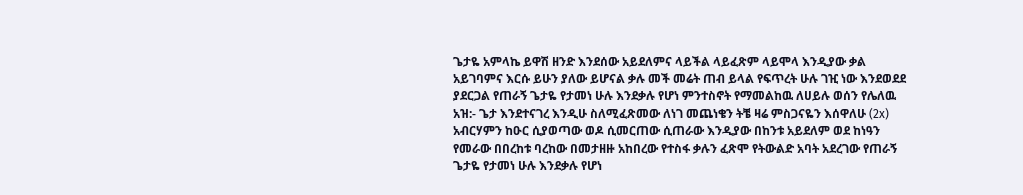ጌታዬ አምላኬ ይዋሽ ዘንድ እንደሰው አይደለምና ላይችል ላይፈጽም ላይሞላ እንዲያው ቃል አይገባምና እርሱ ይሁን ያለው ይሆናል ቃሉ መች መሬት ጠብ ይላል የፍጥረት ሁሉ ገዢ ነው እንደወደደ ያደርጋል የጠራኝ ጌታዬ የታመነ ሁሉ እንደቃሉ የሆነ ምንተስኖት የማመልከዉ ለሀይሉ ወሰን የሌለዉ አዝ:- ጌታ እንደተናገረ እንዲሁ ስለሚፈጽመው ለነገ መጨነቄን ትቼ ዛሬ ምስጋናዬን እሰዋለሁ (2x) አብርሃምን ከዑር ሲያወጣው ወዶ ሲመርጠው ሲጠራው እንዲያው በከንቱ አይደለም ወደ ከነዓን የመራው በበረከቱ ባረከው በመታዘዙ አከበረው የተስፋ ቃሉን ፈጽሞ የትውልድ አባት አደረገው የጠራኝ ጌታዬ የታመነ ሁሉ እንደቃሉ የሆነ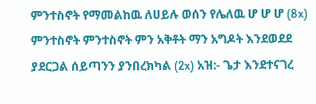ምንተስኖት የማመልከዉ ለሀይሉ ወሰን የሌለዉ ሆ ሆ ሆ (8x) ምንተስኖት ምንተስኖት ምን አቅቶት ማን አግዶት እንደወደደ ያደርጋል ሰይጣንን ያንበረክካል (2x) አዝ:- ጌታ እንደተናገረ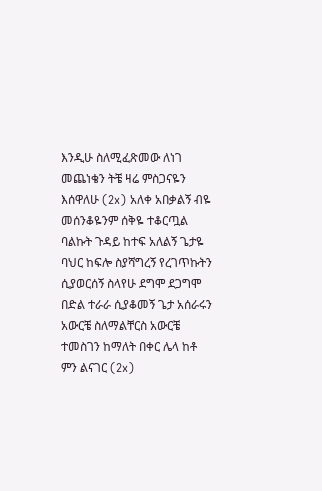እንዲሁ ስለሚፈጽመው ለነገ መጨነቄን ትቼ ዛሬ ምስጋናዬን እሰዋለሁ (2x) አለቀ አበቃልኝ ብዬ መሰንቆዬንም ሰቅዬ ተቆርጧል ባልኩት ጉዳይ ከተፍ አለልኝ ጌታዬ ባህር ከፍሎ ስያሻግረኝ የረገጥኩትን ሲያወርሰኝ ስላየሁ ደግሞ ደጋግሞ በድል ተራራ ሲያቆመኝ ጌታ አሰራሩን አውርቼ ስለማልቸርስ አውርቼ ተመስገን ከማለት በቀር ሌላ ከቶ ምን ልናገር (2x)